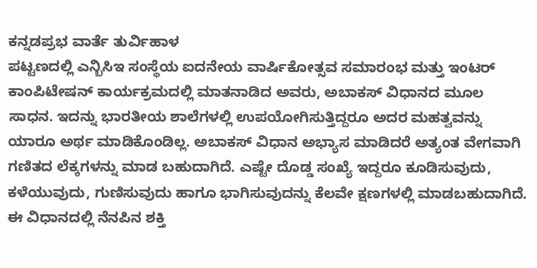ಕನ್ನಡಪ್ರಭ ವಾರ್ತೆ ತುರ್ವಿಹಾಳ
ಪಟ್ಟಣದಲ್ಲಿ ಎನ್ಬಿಸಿಇ ಸಂಸ್ಥೆಯ ಐದನೇಯ ವಾರ್ಷಿಕೋತ್ಸವ ಸಮಾರಂಭ ಮತ್ತು ಇಂಟರ್ ಕಾಂಪಿಟೇಷನ್ ಕಾರ್ಯಕ್ರಮದಲ್ಲಿ ಮಾತನಾಡಿದ ಅವರು, ಅಬಾಕಸ್ ವಿಧಾನದ ಮೂಲ ಸಾಧನ. ಇದನ್ನು ಭಾರತೀಯ ಶಾಲೆಗಳಲ್ಲಿ ಉಪಯೋಗಿಸುತ್ತಿದ್ದರೂ ಅದರ ಮಹತ್ವವನ್ನು ಯಾರೂ ಅರ್ಥ ಮಾಡಿಕೊಂಡಿಲ್ಲ. ಅಬಾಕಸ್ ವಿಧಾನ ಅಭ್ಯಾಸ ಮಾಡಿದರೆ ಅತ್ಯಂತ ವೇಗವಾಗಿ ಗಣಿತದ ಲೆಕ್ಕಗಳನ್ನು ಮಾಡ ಬಹುದಾಗಿದೆ. ಎಷ್ಟೇ ದೊಡ್ಡ ಸಂಖ್ಯೆ ಇದ್ದರೂ ಕೂಡಿಸುವುದು, ಕಳೆಯುವುದು, ಗುಣಿಸುವುದು ಹಾಗೂ ಭಾಗಿಸುವುದನ್ನು ಕೆಲವೇ ಕ್ಷಣಗಳಲ್ಲಿ ಮಾಡಬಹುದಾಗಿದೆ. ಈ ವಿಧಾನದಲ್ಲಿ ನೆನಪಿನ ಶಕ್ತಿ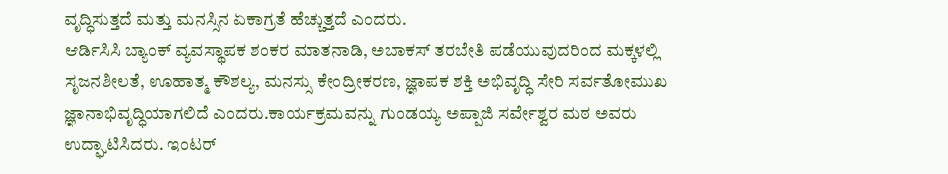ವೃದ್ಧಿಸುತ್ತದೆ ಮತ್ತು ಮನಸ್ಸಿನ ಏಕಾಗ್ರತೆ ಹೆಚ್ಚುತ್ತದೆ ಎಂದರು.
ಆರ್ಡಿಸಿಸಿ ಬ್ಯಾಂಕ್ ವ್ಯವಸ್ಥಾಪಕ ಶಂಕರ ಮಾತನಾಡಿ, ಅಬಾಕಸ್ ತರಬೇತಿ ಪಡೆಯುವುದರಿಂದ ಮಕ್ಕಳಲ್ಲಿ ಸೃಜನಶೀಲತೆ, ಊಹಾತ್ಮ ಕೌಶಲ್ಯ, ಮನಸ್ಸು ಕೇಂದ್ರೀಕರಣ, ಜ್ಞಾಪಕ ಶಕ್ತಿ ಅಭಿವೃದ್ಧಿ ಸೇರಿ ಸರ್ವತೋಮುಖ ಜ್ಞಾನಾಭಿವೃದ್ಧಿಯಾಗಲಿದೆ ಎಂದರು.ಕಾರ್ಯಕ್ರಮವನ್ನು ಗುಂಡಯ್ಯ ಅಪ್ಪಾಜಿ ಸರ್ವೇಶ್ವರ ಮಠ ಅವರು ಉದ್ಘಾಟಿಸಿದರು. ಇಂಟರ್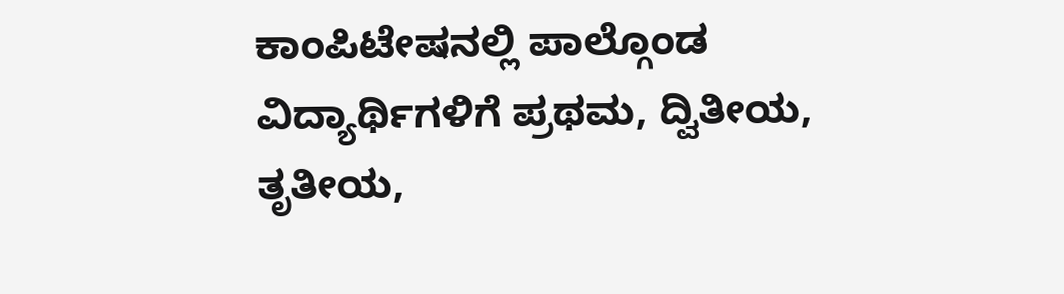ಕಾಂಪಿಟೇಷನಲ್ಲಿ ಪಾಲ್ಗೊಂಡ ವಿದ್ಯಾರ್ಥಿಗಳಿಗೆ ಪ್ರಥಮ, ದ್ವಿತೀಯ, ತೃತೀಯ,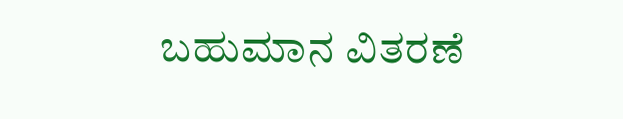ಬಹುಮಾನ ವಿತರಣೆ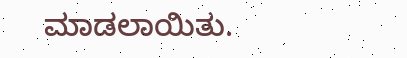ಮಾಡಲಾಯಿತು.